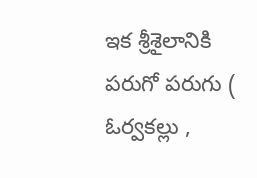ఇక శ్రీశైలానికి పరుగో పరుగు ( ఓర్వకల్లు ,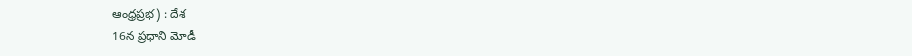ఆంధ్రప్రభ) : దేశ
16న ప్రధాని మోడీ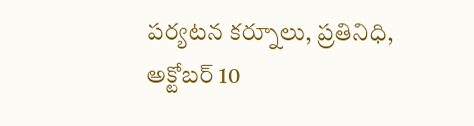పర్యటన కర్నూలు, ప్రతినిధి, అక్టోబర్ 10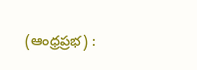(ఆంధ్రప్రభ) :